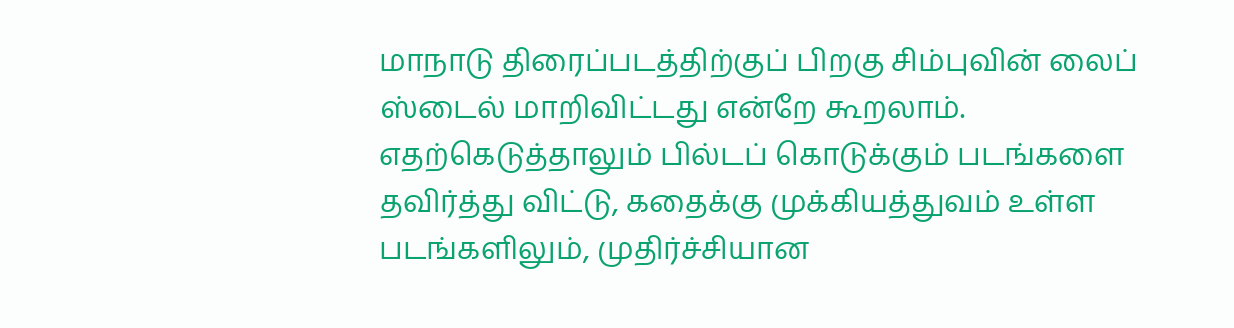மாநாடு திரைப்படத்திற்குப் பிறகு சிம்புவின் லைப் ஸ்டைல் மாறிவிட்டது என்றே கூறலாம். எதற்கெடுத்தாலும் பில்டப் கொடுக்கும் படங்களை தவிர்த்து விட்டு, கதைக்கு முக்கியத்துவம் உள்ள படங்களிலும், முதிர்ச்சியான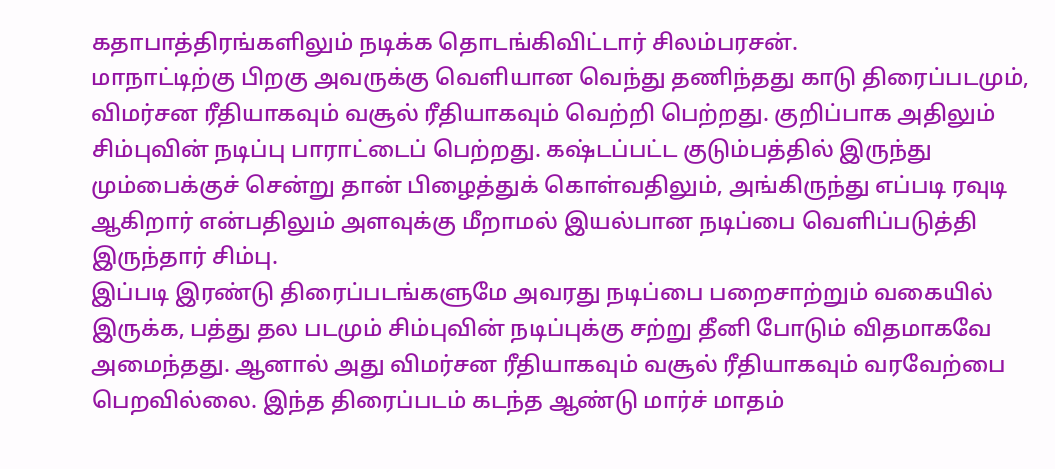கதாபாத்திரங்களிலும் நடிக்க தொடங்கிவிட்டார் சிலம்பரசன்.
மாநாட்டிற்கு பிறகு அவருக்கு வெளியான வெந்து தணிந்தது காடு திரைப்படமும், விமர்சன ரீதியாகவும் வசூல் ரீதியாகவும் வெற்றி பெற்றது. குறிப்பாக அதிலும் சிம்புவின் நடிப்பு பாராட்டைப் பெற்றது. கஷ்டப்பட்ட குடும்பத்தில் இருந்து மும்பைக்குச் சென்று தான் பிழைத்துக் கொள்வதிலும், அங்கிருந்து எப்படி ரவுடி ஆகிறார் என்பதிலும் அளவுக்கு மீறாமல் இயல்பான நடிப்பை வெளிப்படுத்தி இருந்தார் சிம்பு.
இப்படி இரண்டு திரைப்படங்களுமே அவரது நடிப்பை பறைசாற்றும் வகையில் இருக்க, பத்து தல படமும் சிம்புவின் நடிப்புக்கு சற்று தீனி போடும் விதமாகவே அமைந்தது. ஆனால் அது விமர்சன ரீதியாகவும் வசூல் ரீதியாகவும் வரவேற்பை பெறவில்லை. இந்த திரைப்படம் கடந்த ஆண்டு மார்ச் மாதம்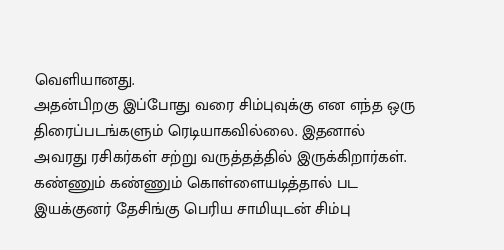வெளியானது.
அதன்பிறகு இப்போது வரை சிம்புவுக்கு என எந்த ஒரு திரைப்படங்களும் ரெடியாகவில்லை. இதனால் அவரது ரசிகர்கள் சற்று வருத்தத்தில் இருக்கிறார்கள். கண்ணும் கண்ணும் கொள்ளையடித்தால் பட இயக்குனர் தேசிங்கு பெரிய சாமியுடன் சிம்பு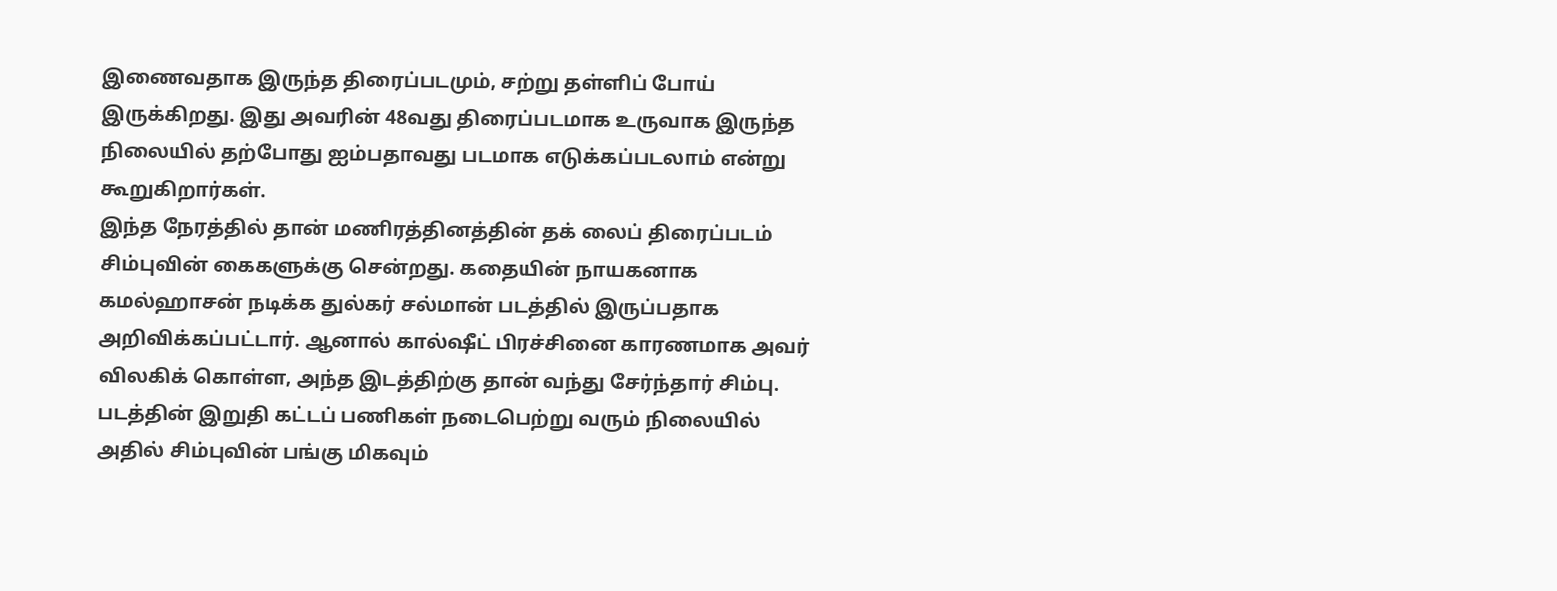இணைவதாக இருந்த திரைப்படமும், சற்று தள்ளிப் போய் இருக்கிறது. இது அவரின் 48வது திரைப்படமாக உருவாக இருந்த நிலையில் தற்போது ஐம்பதாவது படமாக எடுக்கப்படலாம் என்று கூறுகிறார்கள்.
இந்த நேரத்தில் தான் மணிரத்தினத்தின் தக் லைப் திரைப்படம் சிம்புவின் கைகளுக்கு சென்றது. கதையின் நாயகனாக கமல்ஹாசன் நடிக்க துல்கர் சல்மான் படத்தில் இருப்பதாக அறிவிக்கப்பட்டார். ஆனால் கால்ஷீட் பிரச்சினை காரணமாக அவர் விலகிக் கொள்ள, அந்த இடத்திற்கு தான் வந்து சேர்ந்தார் சிம்பு. படத்தின் இறுதி கட்டப் பணிகள் நடைபெற்று வரும் நிலையில் அதில் சிம்புவின் பங்கு மிகவும்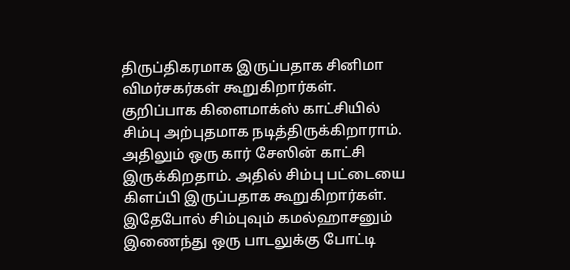திருப்திகரமாக இருப்பதாக சினிமா விமர்சகர்கள் கூறுகிறார்கள்.
குறிப்பாக கிளைமாக்ஸ் காட்சியில் சிம்பு அற்புதமாக நடித்திருக்கிறாராம். அதிலும் ஒரு கார் சேஸின் காட்சி இருக்கிறதாம். அதில் சிம்பு பட்டையை கிளப்பி இருப்பதாக கூறுகிறார்கள். இதேபோல் சிம்புவும் கமல்ஹாசனும் இணைந்து ஒரு பாடலுக்கு போட்டி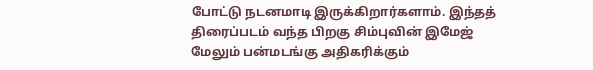போட்டு நடனமாடி இருக்கிறார்களாம். இந்தத் திரைப்படம் வந்த பிறகு சிம்புவின் இமேஜ் மேலும் பன்மடங்கு அதிகரிக்கும்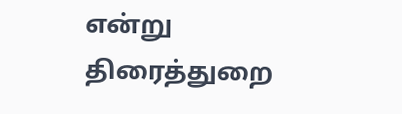என்று திரைத்துறை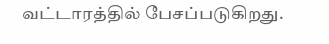வட்டாரத்தில் பேசப்படுகிறது.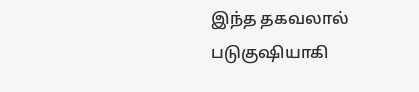இந்த தகவலால் படுகுஷியாகி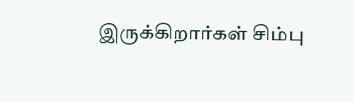இருக்கிறார்கள் சிம்பு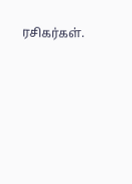ரசிகர்கள்.